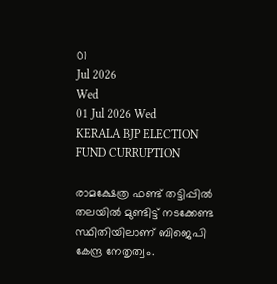01
Jul 2026
Wed
01 Jul 2026 Wed
KERALA BJP ELECTION FUND CURRUPTION

രാമക്ഷേത്ര ഫണ്ട് തട്ടിപ്പില്‍ തലയില്‍ മുണ്ടിട്ട് നടക്കേണ്ട സ്ഥിതിയിലാണ് ബിജെപി കേന്ദ്ര നേതൃത്വം.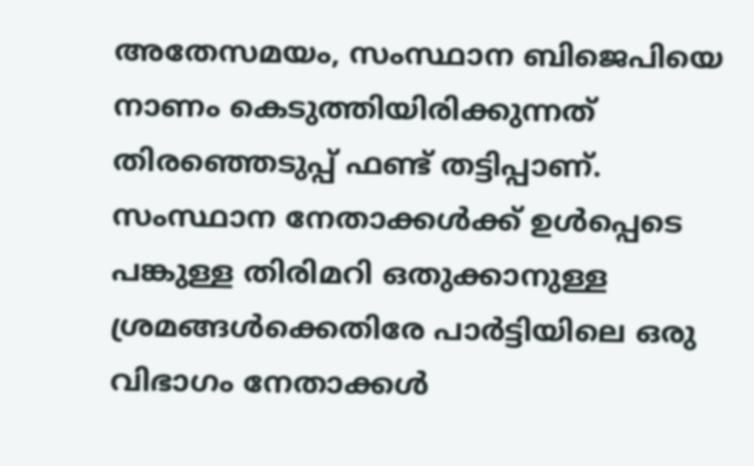അതേസമയം, സംസ്ഥാന ബിജെപിയെ നാണം കെടുത്തിയിരിക്കുന്നത് തിരഞ്ഞെടുപ്പ് ഫണ്ട് തട്ടിപ്പാണ്. സംസ്ഥാന നേതാക്കള്‍ക്ക് ഉള്‍പ്പെടെ പങ്കുള്ള തിരിമറി ഒതുക്കാനുള്ള ശ്രമങ്ങള്‍ക്കെതിരേ പാര്‍ട്ടിയിലെ ഒരു വിഭാഗം നേതാക്കള്‍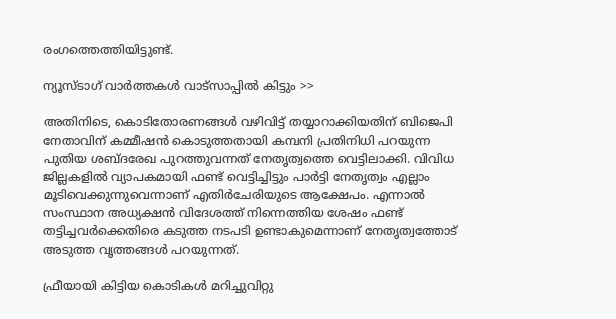രംഗത്തെത്തിയിട്ടുണ്ട്.

ന്യൂസ്ടാഗ് വാര്‍ത്തകള്‍ വാട്‌സാപ്പില്‍ കിട്ടും >>

അതിനിടെ, കൊടിതോരണങ്ങള്‍ വഴിവിട്ട് തയ്യാറാക്കിയതിന് ബിജെപി നേതാവിന് കമ്മീഷന്‍ കൊടുത്തതായി കമ്പനി പ്രതിനിധി പറയുന്ന പുതിയ ശബ്ദരേഖ പുറത്തുവന്നത് നേതൃത്വത്തെ വെട്ടിലാക്കി. വിവിധ ജില്ലകളില്‍ വ്യാപകമായി ഫണ്ട് വെട്ടിച്ചിട്ടും പാര്‍ട്ടി നേതൃത്വം എല്ലാം മൂടിവെക്കുന്നുവെന്നാണ് എതിര്‍ചേരിയുടെ ആക്ഷേപം. എന്നാല്‍ സംസ്ഥാന അധ്യക്ഷന്‍ വിദേശത്ത് നിന്നെത്തിയ ശേഷം ഫണ്ട് തട്ടിച്ചവര്‍ക്കെതിരെ കടുത്ത നടപടി ഉണ്ടാകുമെന്നാണ് നേതൃത്വത്തോട് അടുത്ത വൃത്തങ്ങള്‍ പറയുന്നത്.

ഫ്രീയായി കിട്ടിയ കൊടികള്‍ മറിച്ചുവിറ്റു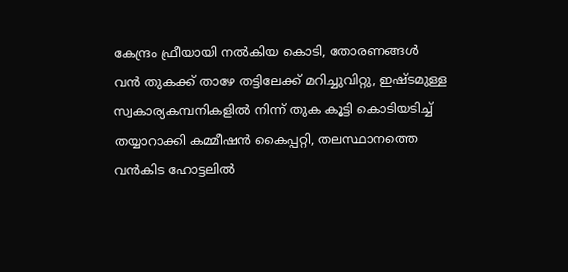കേന്ദ്രം ഫ്രീയായി നല്‍കിയ കൊടി, തോരണങ്ങള്‍ വന്‍ തുകക്ക് താഴേ തട്ടിലേക്ക് മറിച്ചുവിറ്റു, ഇഷ്ടമുള്ള സ്വകാര്യകമ്പനികളില്‍ നിന്ന് തുക കൂട്ടി കൊടിയടിച്ച് തയ്യാറാക്കി കമ്മീഷന്‍ കൈപ്പറ്റി, തലസ്ഥാനത്തെ വന്‍കിട ഹോട്ടലില്‍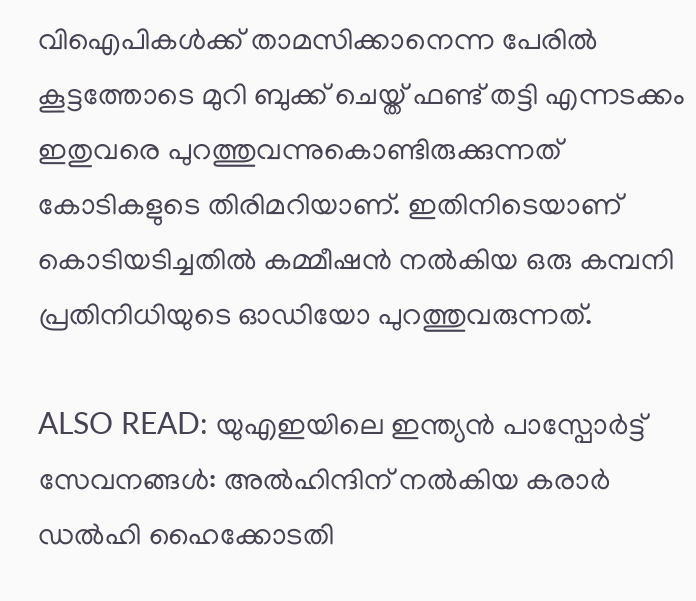വിഐപികള്‍ക്ക് താമസിക്കാനെന്ന പേരില്‍ കൂട്ടത്തോടെ മുറി ബുക്ക് ചെയ്ത് ഫണ്ട് തട്ടി എന്നടക്കം ഇതുവരെ പുറത്തുവന്നുകൊണ്ടിരുക്കുന്നത് കോടികളുടെ തിരിമറിയാണ്. ഇതിനിടെയാണ് കൊടിയടിച്ചതില്‍ കമ്മീഷന്‍ നല്‍കിയ ഒരു കമ്പനി പ്രതിനിധിയുടെ ഓഡിയോ പുറത്തുവരുന്നത്.

ALSO READ: യുഎഇയിലെ ഇന്ത്യൻ പാസ്പോർട്ട് സേവനങ്ങൾ: അൽഹിന്ദിന് നൽകിയ കരാർ ഡൽഹി ഹൈക്കോടതി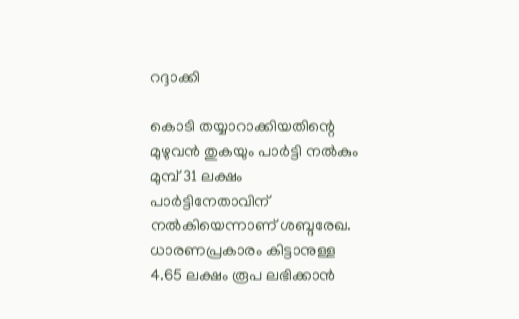റദ്ദാക്കി

കൊടി തയ്യാറാക്കിയതിന്റെ മുഴുവന്‍ തുകയും പാര്‍ട്ടി നല്‍കും മുമ്പ് 31 ലക്ഷം പാര്‍ട്ടിനേതാവിന് നല്‍കിയെന്നാണ് ശബ്ദരേഖ. ധാരണപ്രകാരം കിട്ടാനുള്ള 4.65 ലക്ഷം രൂപ ലഭിക്കാന്‍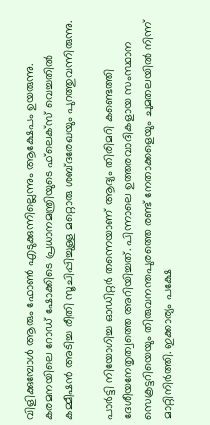വിളിക്കുമ്പോള്‍ ആരും ഫോണ്‍ എടുക്കുന്നില്ലെന്നും ആക്ഷേപം ഉയരുന്നു. കരമനയിലെ റോഡ് ഷോക്കിടെ പ്രധാനമന്ത്രിയുടെ ഫ്‌ലെക്‌സ് വെച്ചതില്‍ കമ്മീഷന്‍ അടിച്ച രീതി സൂചിപ്പിച്ചുള്ള മറ്റൊരു ശബ്ദരേഖയും പുറത്തുവന്നിരുന്നു.

പാര്‍ട്ടി നിയോഗിച്ച ഓഡിറ്റര്‍ തന്നെയാണ് ആദ്യം തിരിമറി കണ്ടെത്തി ദേശീയനേതൃത്വത്തെ അറിയിച്ചത്. പിന്നാലെ ഉത്തരവാദികളായ സംസ്ഥാന സെക്രട്ടറിയെയും തിരുവനന്തപുരത്തെ രണ്ട് നേതാക്കളെയും ചുമതലയില്‍ നിന്ന് മാറ്റിനിര്‍ത്തി. ഇക്കാര്യം പക്ഷേ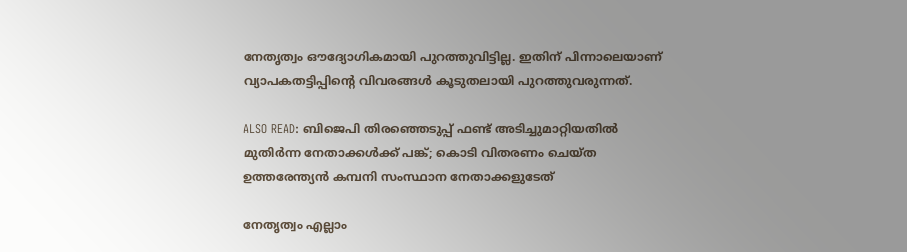നേതൃത്വം ഔദ്യോഗികമായി പുറത്തുവിട്ടില്ല. ഇതിന് പിന്നാലെയാണ് വ്യാപകതട്ടിപ്പിന്റെ വിവരങ്ങള്‍ കൂടുതലായി പുറത്തുവരുന്നത്.

ALSO READ: ബിജെപി തിരഞ്ഞെടുപ്പ് ഫണ്ട് അടിച്ചുമാറ്റിയതില്‍ മുതിര്‍ന്ന നേതാക്കള്‍ക്ക് പങ്ക്; കൊടി വിതരണം ചെയ്ത ഉത്തരേന്ത്യന്‍ കമ്പനി സംസ്ഥാന നേതാക്കളുടേത്

നേതൃത്വം എല്ലാം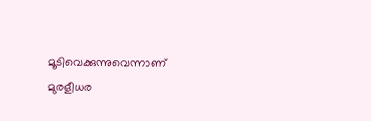മൂടിവെക്കുന്നുവെന്നാണ് മുരളീധര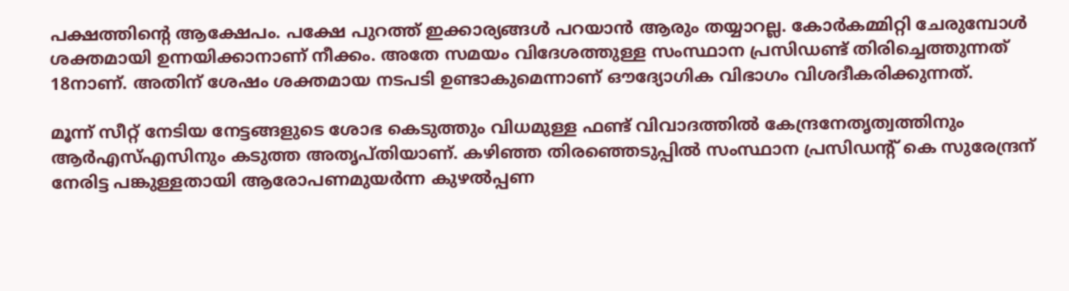പക്ഷത്തിന്റെ ആക്ഷേപം. പക്ഷേ പുറത്ത് ഇക്കാര്യങ്ങള്‍ പറയാന്‍ ആരും തയ്യാറല്ല. കോര്‍കമ്മിറ്റി ചേരുമ്പോള്‍ ശക്തമായി ഉന്നയിക്കാനാണ് നീക്കം. അതേ സമയം വിദേശത്തുള്ള സംസ്ഥാന പ്രസിഡണ്ട് തിരിച്ചെത്തുന്നത് 18നാണ്. അതിന് ശേഷം ശക്തമായ നടപടി ഉണ്ടാകുമെന്നാണ് ഔദ്യോഗിക വിഭാഗം വിശദീകരിക്കുന്നത്.

മൂന്ന് സീറ്റ് നേടിയ നേട്ടങ്ങളുടെ ശോഭ കെടുത്തും വിധമുള്ള ഫണ്ട് വിവാദത്തില്‍ കേന്ദ്രനേതൃത്വത്തിനും ആര്‍എസ്എസിനും കടുത്ത അതൃപ്തിയാണ്. കഴിഞ്ഞ തിരഞ്ഞെടുപ്പില്‍ സംസ്ഥാന പ്രസിഡന്റ് കെ സുരേന്ദ്രന് നേരിട്ട പങ്കുള്ളതായി ആരോപണമുയര്‍ന്ന കുഴല്‍പ്പണ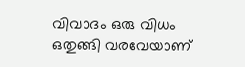വിവാദം ഒരു വിധം ഒതുങ്ങി വരവേയാണ്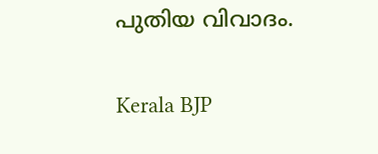പുതിയ വിവാദം.

Kerala BJP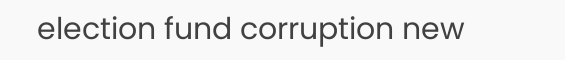election fund corruption new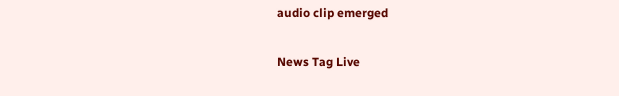audio clip emerged

News Tag Live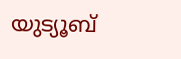യുട്യൂബ്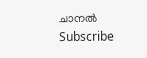ചാനല്‍ Subscribe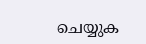ചെയ്യുക